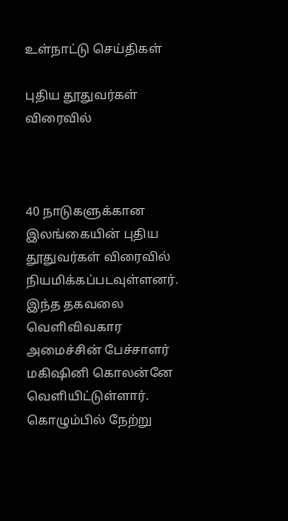உள்நாட்டு செய்திகள்

புதிய தூதுவர்கள் விரைவில்



40 நாடுகளுக்கான இலங்கையின் புதிய தூதுவர்கள் விரைவில் நியமிக்கப்படவுள்ளனர். இந்த தகவலை வெளிவிவகார அமைச்சின் பேச்சாளர் மகிஷினி கொலன்னே வெளியிட்டுள்ளார்.
கொழும்பில் நேற்று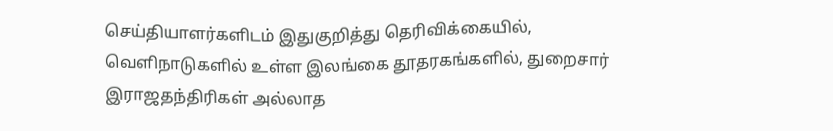செய்தியாளர்களிடம் இதுகுறித்து தெரிவிக்கையில்,
வெளிநாடுகளில் உள்ள இலங்கை தூதரகங்களில், துறைசார் இராஜதந்திரிகள் அல்லாத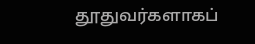தூதுவர்களாகப்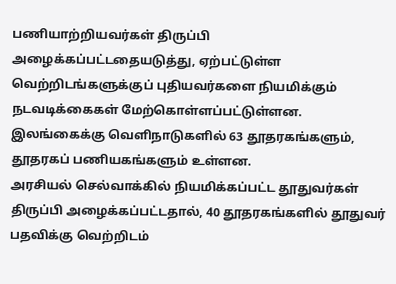பணியாற்றியவர்கள் திருப்பி அழைக்கப்பட்டதையடுத்து, ஏற்பட்டுள்ள வெற்றிடங்களுக்குப் புதியவர்களை நியமிக்கும் நடவடிக்கைகள் மேற்கொள்ளப்பட்டுள்ளன.
இலங்கைக்கு வெளிநாடுகளில் 63 தூதரகங்களும், தூதரகப் பணியகங்களும் உள்ளன.
அரசியல் செல்வாக்கில் நியமிக்கப்பட்ட தூதுவர்கள் திருப்பி அழைக்கப்பட்டதால், 40 தூதரகங்களில் தூதுவர் பதவிக்கு வெற்றிடம்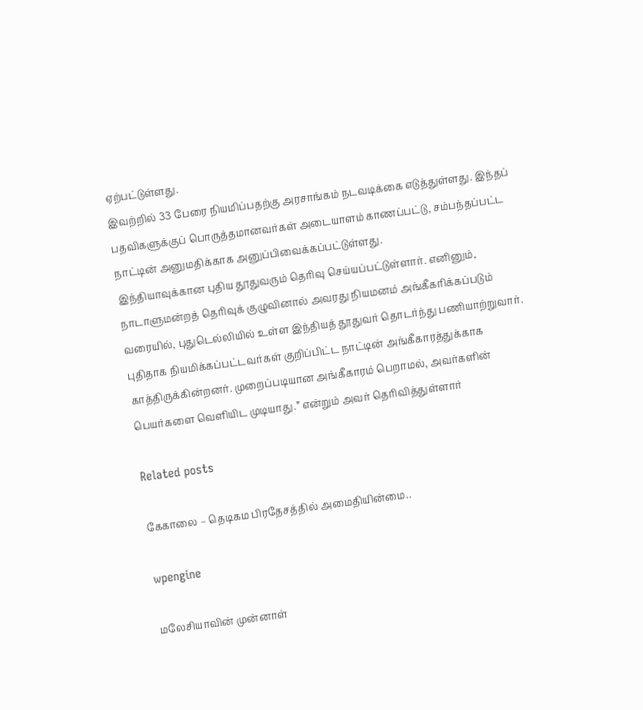ஏற்பட்டுள்ளது.
இவற்றில் 33 பேரை நியமிப்பதற்கு அரசாங்கம் நடவடிக்கை எடுத்துள்ளது. இந்தப் பதவிகளுக்குப் பொருத்தமானவர்கள் அடையாளம் காணப்பட்டு, சம்பந்தப்பட்ட நாட்டின் அனுமதிக்காக அனுப்பிவைக்கப்பட்டுள்ளது.
இந்தியாவுக்கான புதிய தூதுவரும் தெரிவு செய்யப்பட்டுள்ளார். எனினும், நாடாளுமன்றத் தெரிவுக் குழுவினால் அவரது நியமனம் அங்கீகரிக்கப்படும் வரையில், புதுடெல்லியில் உள்ள இந்தியத் தூதுவர் தொடர்ந்து பணியாற்றுவார்.
புதிதாக நியமிக்கப்பட்டவர்கள் குறிப்பிட்ட நாட்டின் அங்கீகாரத்துக்காக காத்திருக்கின்றனர். முறைப்படியான அங்கீகாரம் பெறாமல், அவர்களின் பெயர்களை வெளியிட முடியாது.” என்றும் அவர் தெரிவித்துள்ளார்

Related posts

கேகாலை – தெடிகம பிரதேசத்தில் அமைதியின்மை..

wpengine

மலேசியாவின் முன்னாள்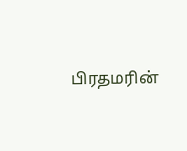பிரதமரின்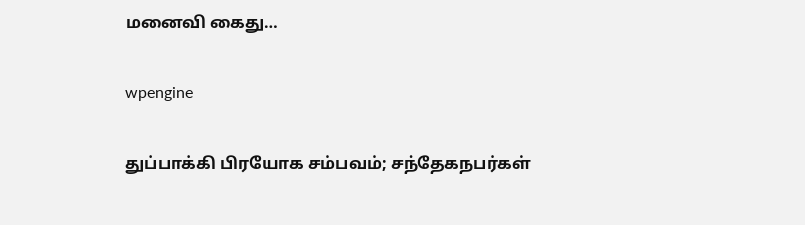மனைவி கைது…

wpengine

துப்பாக்கி பிரயோக சம்பவம்; சந்தேகநபர்கள்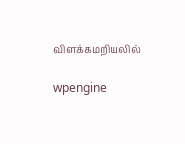விளக்கமறியலில்

wpengine